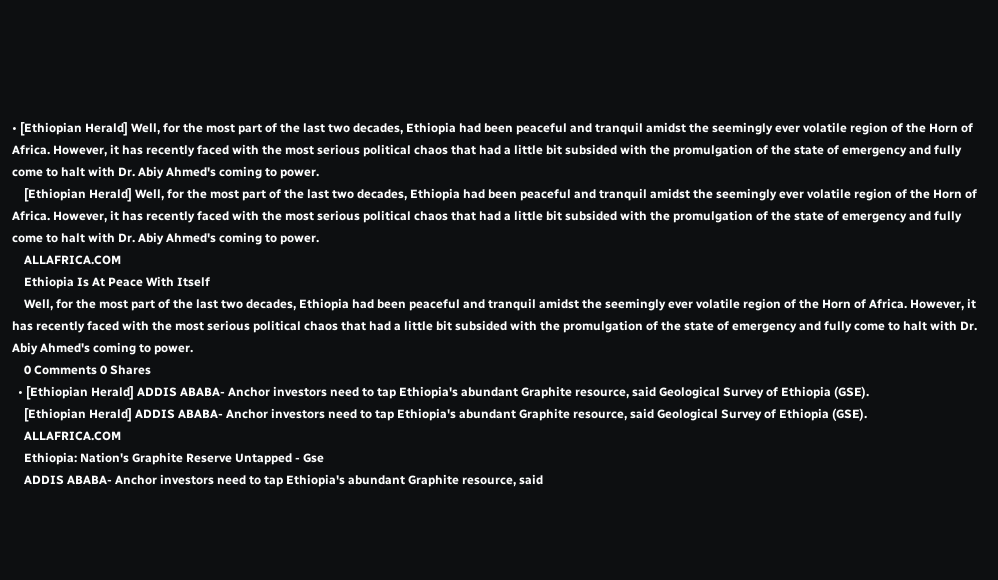• [Ethiopian Herald] Well, for the most part of the last two decades, Ethiopia had been peaceful and tranquil amidst the seemingly ever volatile region of the Horn of Africa. However, it has recently faced with the most serious political chaos that had a little bit subsided with the promulgation of the state of emergency and fully come to halt with Dr. Abiy Ahmed's coming to power.
    [Ethiopian Herald] Well, for the most part of the last two decades, Ethiopia had been peaceful and tranquil amidst the seemingly ever volatile region of the Horn of Africa. However, it has recently faced with the most serious political chaos that had a little bit subsided with the promulgation of the state of emergency and fully come to halt with Dr. Abiy Ahmed's coming to power.
    ALLAFRICA.COM
    Ethiopia Is At Peace With Itself
    Well, for the most part of the last two decades, Ethiopia had been peaceful and tranquil amidst the seemingly ever volatile region of the Horn of Africa. However, it has recently faced with the most serious political chaos that had a little bit subsided with the promulgation of the state of emergency and fully come to halt with Dr. Abiy Ahmed's coming to power.
    0 Comments 0 Shares
  • [Ethiopian Herald] ADDIS ABABA- Anchor investors need to tap Ethiopia's abundant Graphite resource, said Geological Survey of Ethiopia (GSE).
    [Ethiopian Herald] ADDIS ABABA- Anchor investors need to tap Ethiopia's abundant Graphite resource, said Geological Survey of Ethiopia (GSE).
    ALLAFRICA.COM
    Ethiopia: Nation's Graphite Reserve Untapped - Gse
    ADDIS ABABA- Anchor investors need to tap Ethiopia's abundant Graphite resource, said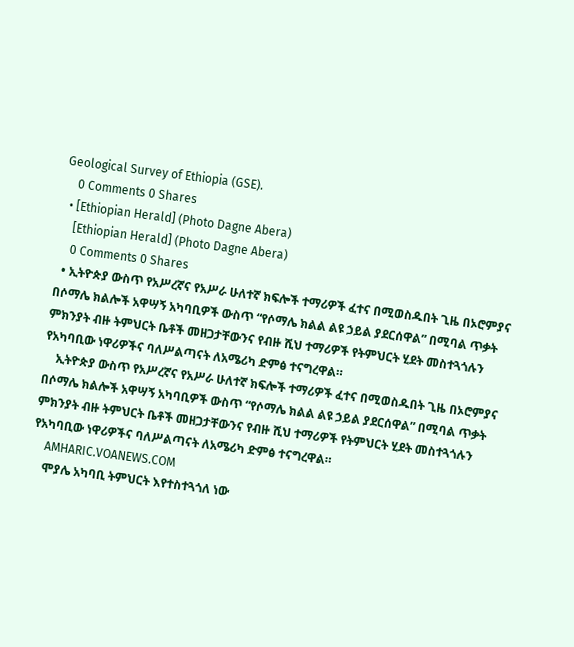Geological Survey of Ethiopia (GSE).
    0 Comments 0 Shares
  • [Ethiopian Herald] (Photo Dagne Abera)
    [Ethiopian Herald] (Photo Dagne Abera)
    0 Comments 0 Shares
  • ኢትዮጵያ ውስጥ የአሥረኛና የአሥራ ሁለተኛ ክፍሎች ተማሪዎች ፈተና በሚወስዱበት ጊዜ በኦሮምያና በሶማሌ ክልሎች አዋሣኝ አካባቢዎች ውስጥ “የሶማሌ ክልል ልዩ ኃይል ያደርሰዋል” በሚባል ጥቃት ምክንያት ብዙ ትምህርት ቤቶች መዘጋታቸውንና የብዙ ሺህ ተማሪዎች የትምህርት ሂደት መስተጓጎሉን የአካባቢው ነዋሪዎችና ባለሥልጣናት ለአሜሪካ ድምፅ ተናግረዋል።
    ኢትዮጵያ ውስጥ የአሥረኛና የአሥራ ሁለተኛ ክፍሎች ተማሪዎች ፈተና በሚወስዱበት ጊዜ በኦሮምያና በሶማሌ ክልሎች አዋሣኝ አካባቢዎች ውስጥ “የሶማሌ ክልል ልዩ ኃይል ያደርሰዋል” በሚባል ጥቃት ምክንያት ብዙ ትምህርት ቤቶች መዘጋታቸውንና የብዙ ሺህ ተማሪዎች የትምህርት ሂደት መስተጓጎሉን የአካባቢው ነዋሪዎችና ባለሥልጣናት ለአሜሪካ ድምፅ ተናግረዋል።
    AMHARIC.VOANEWS.COM
    ሞያሌ አካባቢ ትምህርት እየተስተጓጎለ ነው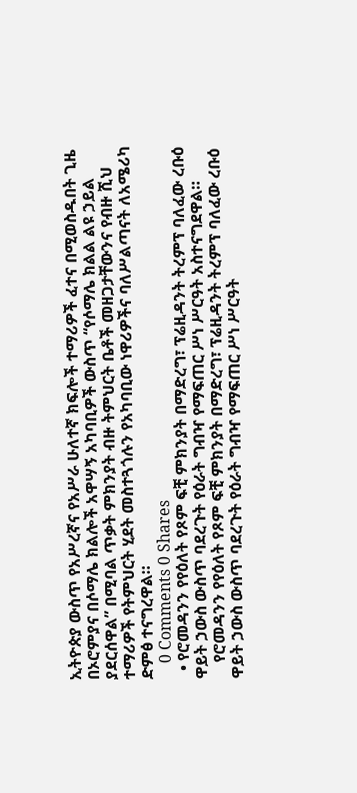ኢትዮጵያ ውስጥ የአሥረኛና የአሥራ ሁለተኛ ክፍሎች ተማሪዎች ፈተና በሚወስዱበት ጊዜ በኦሮምያና በሶማሌ ክልሎች አዋሣኝ አካባቢዎች ውስጥ “የሶማሌ ክልል ልዩ ኃይል ያደርሰዋል” በሚባል ጥቃት ምክንያት ብዙ ትምህርት ቤቶች መዘጋታቸውንና የብዙ ሺህ ተማሪዎች የትምህርት ሂደት መስተጓጎሉን የአካባቢው ነዋሪዎችና ባለሥልጣናት ለአሜሪካ ድምፅ ተናግረዋል።
    0 Comments 0 Shares
  • የሮመዳንን የየዕለት የጾም ፍቺ ምክንያት በማድረግ፣ ፕሬዚዳንት ትረምፕ ባለፈው ረቡዕ ዋይት ኃውስ ውስጥ ባደረጉት የዕራት ግብዣ የማፍጠር ሥነ ሥርዓት አስተናግደዋል።
    የሮመዳንን የየዕለት የጾም ፍቺ ምክንያት በማድረግ፣ ፕሬዚዳንት ትረምፕ ባለፈው ረቡዕ ዋይት ኃውስ ውስጥ ባደረጉት የዕራት ግብዣ የማፍጠር ሥነ ሥርዓት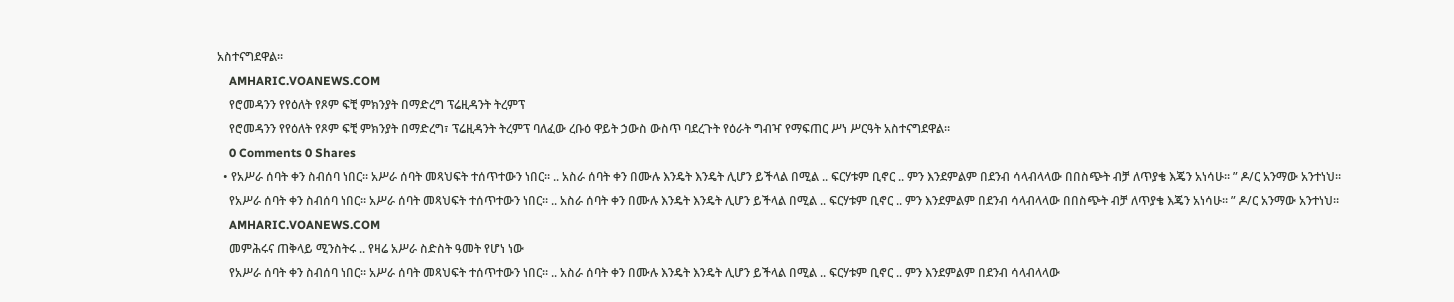አስተናግደዋል።
    AMHARIC.VOANEWS.COM
    የሮመዳንን የየዕለት የጾም ፍቺ ምክንያት በማድረግ ፕሬዚዳንት ትረምፕ
    የሮመዳንን የየዕለት የጾም ፍቺ ምክንያት በማድረግ፣ ፕሬዚዳንት ትረምፕ ባለፈው ረቡዕ ዋይት ኃውስ ውስጥ ባደረጉት የዕራት ግብዣ የማፍጠር ሥነ ሥርዓት አስተናግደዋል።
    0 Comments 0 Shares
  • የአሥራ ሰባት ቀን ስብሰባ ነበር። አሥራ ሰባት መጻህፍት ተሰጥተውን ነበር። .. አስራ ሰባት ቀን በሙሉ እንዴት እንዴት ሊሆን ይችላል በሚል .. ፍርሃቱም ቢኖር .. ምን እንደምልም በደንብ ሳላብላላው በበስጭት ብቻ ለጥያቄ እጄን አነሳሁ። ” ዶ/ር አንማው አንተነህ።
    የአሥራ ሰባት ቀን ስብሰባ ነበር። አሥራ ሰባት መጻህፍት ተሰጥተውን ነበር። .. አስራ ሰባት ቀን በሙሉ እንዴት እንዴት ሊሆን ይችላል በሚል .. ፍርሃቱም ቢኖር .. ምን እንደምልም በደንብ ሳላብላላው በበስጭት ብቻ ለጥያቄ እጄን አነሳሁ። ” ዶ/ር አንማው አንተነህ።
    AMHARIC.VOANEWS.COM
    መምሕሩና ጠቅላይ ሚንስትሩ .. የዛሬ አሥራ ስድስት ዓመት የሆነ ነው
    የአሥራ ሰባት ቀን ስብሰባ ነበር። አሥራ ሰባት መጻህፍት ተሰጥተውን ነበር። .. አስራ ሰባት ቀን በሙሉ እንዴት እንዴት ሊሆን ይችላል በሚል .. ፍርሃቱም ቢኖር .. ምን እንደምልም በደንብ ሳላብላላው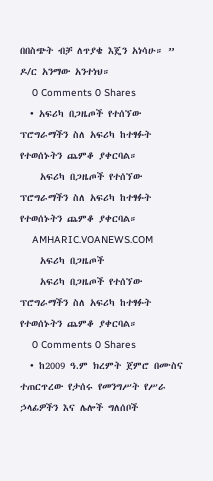በበስጭት ብቻ ለጥያቄ እጄን አነሳሁ። ” ዶ/ር አንማው አንተነህ።
    0 Comments 0 Shares
  • አፍሪካ በጋዜጦች የተሰኘው ፕሮግራማችን ስለ አፍሪካ ከተፃፉት የተወሰኑትን ጨምቆ ያቀርባል።
    አፍሪካ በጋዜጦች የተሰኘው ፕሮግራማችን ስለ አፍሪካ ከተፃፉት የተወሰኑትን ጨምቆ ያቀርባል።
    AMHARIC.VOANEWS.COM
    አፍሪካ በጋዜጦች
    አፍሪካ በጋዜጦች የተሰኘው ፕሮግራማችን ስለ አፍሪካ ከተፃፉት የተወሰኑትን ጨምቆ ያቀርባል።
    0 Comments 0 Shares
  • ከ2009 ዓ.ም ክረምት ጀምሮ በሙስና ተጠርጥረው የታሰሩ የመንግሥት የሥራ ኃላፊዎችን እና ሌሎች ግለሰቦች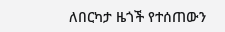ለበርካታ ዜጎች የተሰጠውን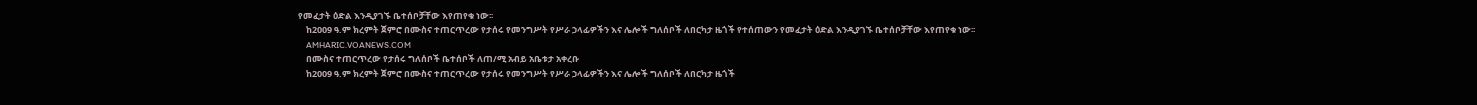የመፈታት ዕድል እንዲያገኙ ቤተሰቦቻቸው እየጠየቁ ነው፡፡
    ከ2009 ዓ.ም ክረምት ጀምሮ በሙስና ተጠርጥረው የታሰሩ የመንግሥት የሥራ ኃላፊዎችን እና ሌሎች ግለሰቦች ለበርካታ ዜጎች የተሰጠውን የመፈታት ዕድል እንዲያገኙ ቤተሰቦቻቸው እየጠየቁ ነው፡፡
    AMHARIC.VOANEWS.COM
    በሙስና ተጠርጥረው የታሰሩ ግለሰቦች ቤተሰቦች ለጠ/ሚ አብይ አቤቱታ አቀረቡ
    ከ2009 ዓ.ም ክረምት ጀምሮ በሙስና ተጠርጥረው የታሰሩ የመንግሥት የሥራ ኃላፊዎችን እና ሌሎች ግለሰቦች ለበርካታ ዜጎች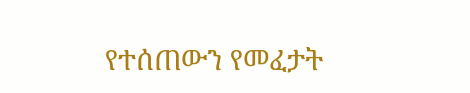የተሰጠውን የመፈታት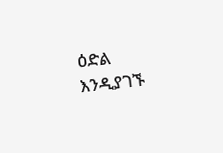ዕድል እንዲያገኙ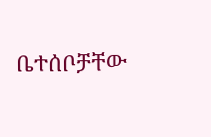ቤተሰቦቻቸው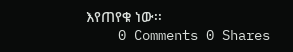እየጠየቁ ነው፡፡
    0 Comments 0 Shares